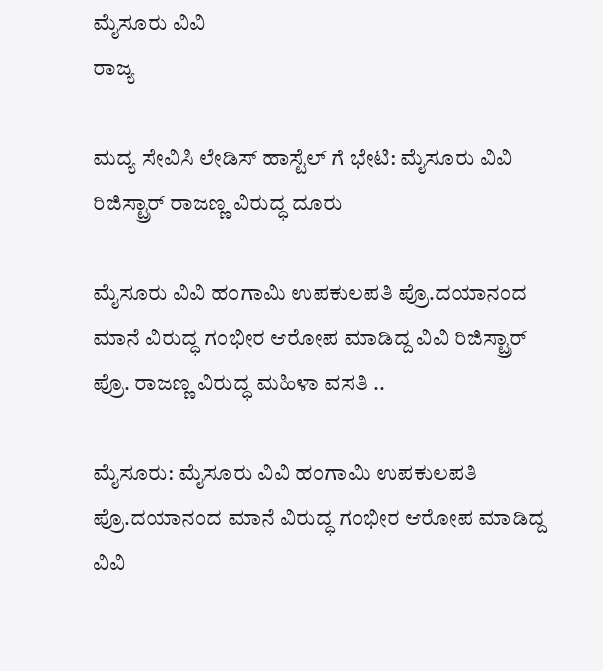ಮೈಸೂರು ವಿವಿ
ರಾಜ್ಯ

ಮದ್ಯ ಸೇವಿಸಿ ಲೇಡಿಸ್ ಹಾಸ್ಟೆಲ್ ಗೆ ಭೇಟಿ: ಮೈಸೂರು ವಿವಿ ರಿಜಿಸ್ಟ್ರಾರ್ ರಾಜಣ್ಣ ವಿರುದ್ಧ ದೂರು

ಮೈಸೂರು ವಿವಿ ಹಂಗಾಮಿ ಉಪಕುಲಪತಿ ಪ್ರೊ.ದಯಾನಂದ ಮಾನೆ ವಿರುದ್ಧ ಗಂಭೀರ ಆರೋಪ ಮಾಡಿದ್ದ ವಿವಿ ರಿಜಿಸ್ಟ್ರಾರ್ ಪ್ರೊ. ರಾಜಣ್ಣ ವಿರುದ್ಧ ಮಹಿಳಾ ವಸತಿ ..

ಮೈಸೂರು: ಮೈಸೂರು ವಿವಿ ಹಂಗಾಮಿ ಉಪಕುಲಪತಿ ಪ್ರೊ.ದಯಾನಂದ ಮಾನೆ ವಿರುದ್ಧ ಗಂಭೀರ ಆರೋಪ ಮಾಡಿದ್ದ ವಿವಿ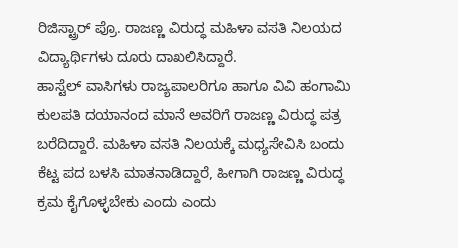ರಿಜಿಸ್ಟ್ರಾರ್ ಪ್ರೊ. ರಾಜಣ್ಣ ವಿರುದ್ಧ ಮಹಿಳಾ ವಸತಿ ನಿಲಯದ ವಿದ್ಯಾರ್ಥಿಗಳು ದೂರು ದಾಖಲಿಸಿದ್ದಾರೆ.
ಹಾಸ್ಟೆಲ್ ವಾಸಿಗಳು ರಾಜ್ಯಪಾಲರಿಗೂ ಹಾಗೂ ವಿವಿ ಹಂಗಾಮಿ ಕುಲಪತಿ ದಯಾನಂದ ಮಾನೆ ಅವರಿಗೆ ರಾಜಣ್ಣ ವಿರುದ್ಧ ಪತ್ರ ಬರೆದಿದ್ದಾರೆ. ಮಹಿಳಾ ವಸತಿ ನಿಲಯಕ್ಕೆ ಮಧ್ಯಸೇವಿಸಿ ಬಂದು ಕೆಟ್ಟ ಪದ ಬಳಸಿ ಮಾತನಾಡಿದ್ದಾರೆ, ಹೀಗಾಗಿ ರಾಜಣ್ಣ ವಿರುದ್ಧ ಕ್ರಮ ಕೈಗೊಳ್ಳಬೇಕು ಎಂದು ಎಂದು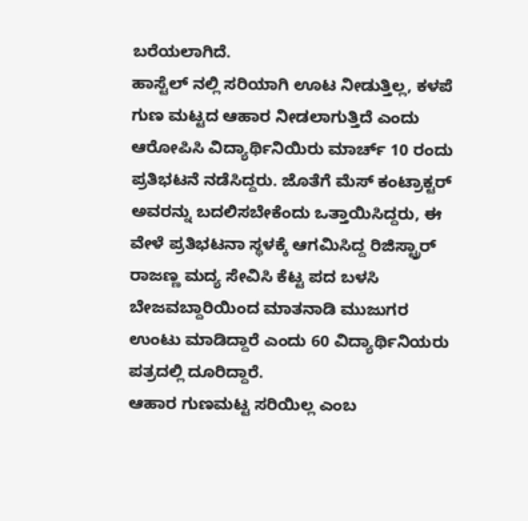ಬರೆಯಲಾಗಿದೆ.
ಹಾಸ್ಟೆಲ್ ನಲ್ಲಿ ಸರಿಯಾಗಿ ಊಟ ನೀಡುತ್ತಿಲ್ಲ, ಕಳಪೆ ಗುಣ ಮಟ್ಟದ ಆಹಾರ ನೀಡಲಾಗುತ್ತಿದೆ ಎಂದು ಆರೋಪಿಸಿ ವಿದ್ಯಾರ್ಥಿನಿಯಿರು ಮಾರ್ಚ್ 10 ರಂದು ಪ್ರತಿಭಟನೆ ನಡೆಸಿದ್ದರು. ಜೊತೆಗೆ ಮೆಸ್ ಕಂಟ್ರಾಕ್ಟರ್ ಅವರನ್ನು ಬದಲಿಸಬೇಕೆಂದು ಒತ್ತಾಯಿಸಿದ್ದರು, ಈ ವೇಳೆ ಪ್ರತಿಭಟನಾ ಸ್ಥಳಕ್ಕೆ ಆಗಮಿಸಿದ್ದ ರಿಜಿಸ್ಟ್ರಾರ್ ರಾಜಣ್ಣ ಮದ್ಯ ಸೇವಿಸಿ ಕೆಟ್ಟ ಪದ ಬಳಸಿ ಬೇಜವಬ್ದಾರಿಯಿಂದ ಮಾತನಾಡಿ ಮುಜುಗರ ಉಂಟು ಮಾಡಿದ್ದಾರೆ ಎಂದು 60 ವಿದ್ಯಾರ್ಥಿನಿಯರು ಪತ್ರದಲ್ಲಿ ದೂರಿದ್ದಾರೆ.
ಆಹಾರ ಗುಣಮಟ್ಟ ಸರಿಯಿಲ್ಲ ಎಂಬ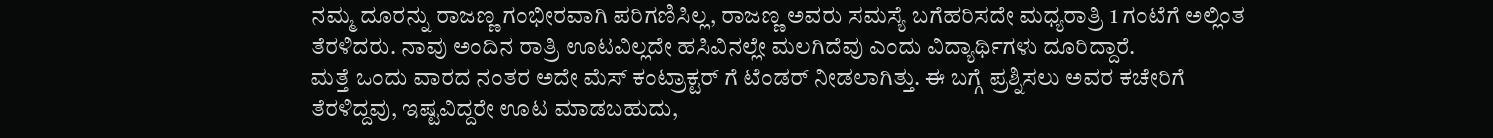ನಮ್ಮ ದೂರನ್ನು ರಾಜಣ್ಣ ಗಂಭೀರವಾಗಿ ಪರಿಗಣಿಸಿಲ್ಲ, ರಾಜಣ್ಣ ಅವರು ಸಮಸ್ಯೆ ಬಗೆಹರಿಸದೇ ಮಧ್ಯರಾತ್ರಿ 1 ಗಂಟೆಗೆ ಅಲ್ಲಿಂತ ತೆರಳಿದರು. ನಾವು ಅಂದಿನ ರಾತ್ರಿ ಊಟವಿಲ್ಲದೇ ಹಸಿವಿನಲ್ಲೇ ಮಲಗಿದೆವು ಎಂದು ವಿದ್ಯಾರ್ಥಿಗಳು ದೂರಿದ್ದಾರೆ.
ಮತ್ತೆ ಒಂದು ವಾರದ ನಂತರ ಅದೇ ಮೆಸ್ ಕಂಟ್ರಾಕ್ಟರ್ ಗೆ ಟೆಂಡರ್ ನೀಡಲಾಗಿತ್ತು. ಈ ಬಗ್ಗೆ ಪ್ರಶ್ನಿಸಲು ಅವರ ಕಚೇರಿಗೆ ತೆರಳಿದ್ದವು, ಇಷ್ಟವಿದ್ದರೇ ಊಟ ಮಾಡಬಹುದು,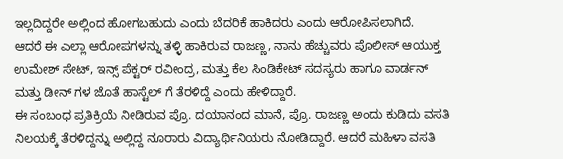ಇಲ್ಲದಿದ್ದರೇ ಅಲ್ಲಿಂದ ಹೋಗಬಹುದು ಎಂದು ಬೆದರಿಕೆ ಹಾಕಿದರು ಎಂದು ಆರೋಪಿಸಲಾಗಿದೆ.
ಆದರೆ ಈ ಎಲ್ಲಾ ಆರೋಪಗಳನ್ನು ತಳ್ಳಿ ಹಾಕಿರುವ ರಾಜಣ್ಣ, ನಾನು ಹೆಚ್ಚುವರು ಪೊಲೀಸ್ ಆಯುಕ್ತ ಉಮೇಶ್ ಸೇಟ್, ಇನ್ಸ್ ಪೆಕ್ಟರ್ ರವೀಂದ್ರ, ಮತ್ತು ಕೆಲ ಸಿಂಡಿಕೇಟ್ ಸದಸ್ಯರು ಹಾಗೂ ವಾರ್ಡನ್ ಮತ್ತು ಡೀನ್ ಗಳ ಜೊತೆ ಹಾಸ್ಟೆಲ್ ಗೆ ತೆರಳಿದ್ದೆ ಎಂದು ಹೇಳಿದ್ದಾರೆ.
ಈ ಸಂಬಂಧ ಪ್ರತಿಕ್ರಿಯೆ ನೀಡಿರುವ ಪ್ರೊ. ದಯಾನಂದ ಮಾನೆ, ಪ್ರೊ. ರಾಜಣ್ಣ ಅಂದು ಕುಡಿದು ವಸತಿ ನಿಲಯಕ್ಕೆ ತೆರಳಿದ್ದನ್ನು ಅಲ್ಲಿದ್ದ ನೂರಾರು ವಿದ್ಯಾರ್ಥಿನಿಯರು ನೋಡಿದ್ದಾರೆ. ಆದರೆ ಮಹಿಳಾ ವಸತಿ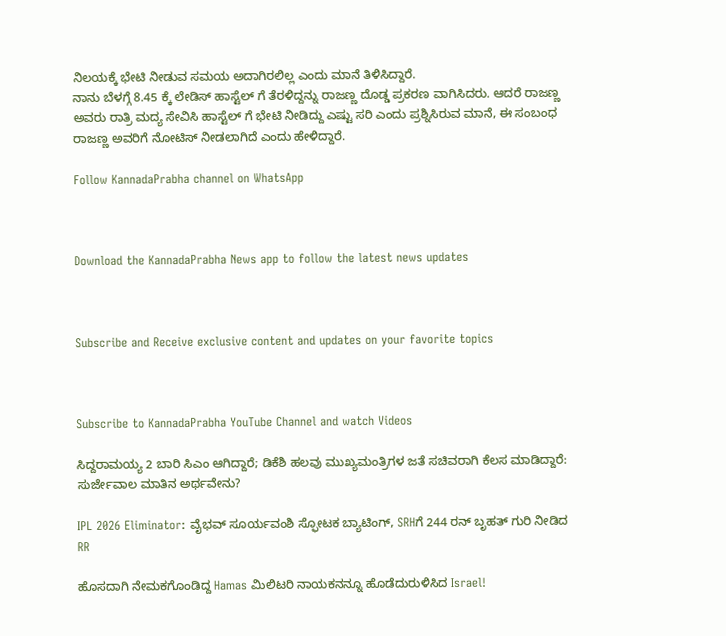ನಿಲಯಕ್ಕೆ ಭೇಟಿ ನೀಡುವ ಸಮಯ ಅದಾಗಿರಲಿಲ್ಲ ಎಂದು ಮಾನೆ ತಿಳಿಸಿದ್ದಾರೆ.
ನಾನು ಬೆಳಗ್ಗೆ 8.45 ಕ್ಕೆ ಲೇಡಿಸ್ ಹಾಸ್ಟೆಲ್ ಗೆ ತೆರಳಿದ್ದನ್ನು ರಾಜಣ್ಣ ದೊಡ್ಡ ಪ್ರಕರಣ ವಾಗಿಸಿದರು. ಆದರೆ ರಾಜಣ್ಣ ಅವರು ರಾತ್ರಿ ಮದ್ಯ ಸೇವಿಸಿ ಹಾಸ್ಟೆಲ್ ಗೆ ಭೇಟಿ ನೀಡಿದ್ದು ಎಷ್ಟು ಸರಿ ಎಂದು ಪ್ರಶ್ನಿಸಿರುವ ಮಾನೆ, ಈ ಸಂಬಂಧ ರಾಜಣ್ಣ ಅವರಿಗೆ ನೋಟಿಸ್ ನೀಡಲಾಗಿದೆ ಎಂದು ಹೇಳಿದ್ದಾರೆ.

Follow KannadaPrabha channel on WhatsApp



Download the KannadaPrabha News app to follow the latest news updates



Subscribe and Receive exclusive content and updates on your favorite topics



Subscribe to KannadaPrabha YouTube Channel and watch Videos

ಸಿದ್ದರಾಮಯ್ಯ 2 ಬಾರಿ ಸಿಎಂ ಆಗಿದ್ದಾರೆ; ಡಿಕೆಶಿ ಹಲವು ಮುಖ್ಯಮಂತ್ರಿಗಳ ಜತೆ ಸಚಿವರಾಗಿ ಕೆಲಸ ಮಾಡಿದ್ದಾರೆ: ಸುರ್ಜೇವಾಲ ಮಾತಿನ ಅರ್ಥವೇನು?

IPL 2026 Eliminator: ವೈಭವ್ ಸೂರ್ಯವಂಶಿ ಸ್ಫೋಟಕ ಬ್ಯಾಟಿಂಗ್, SRHಗೆ 244 ರನ್ ಬೃಹತ್ ಗುರಿ ನೀಡಿದ RR

ಹೊಸದಾಗಿ ನೇಮಕಗೊಂಡಿದ್ದ Hamas ಮಿಲಿಟರಿ ನಾಯಕನನ್ನೂ ಹೊಡೆದುರುಳಿಸಿದ Israel!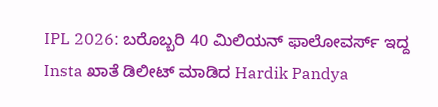IPL 2026: ಬರೊಬ್ಬರಿ 40 ಮಿಲಿಯನ್ ಫಾಲೋವರ್ಸ್ ಇದ್ದ Insta ಖಾತೆ ಡಿಲೀಟ್ ಮಾಡಿದ Hardik Pandya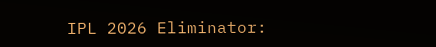IPL 2026 Eliminator: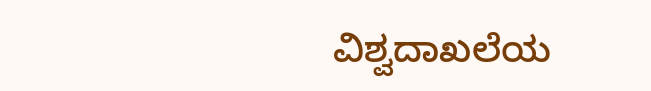ವಿಶ್ವದಾಖಲೆಯ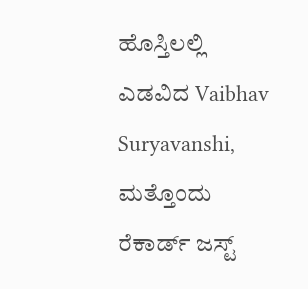ಹೊಸ್ತಿಲಲ್ಲಿ ಎಡವಿದ Vaibhav Suryavanshi, ಮತ್ತೊಂದು ರೆಕಾರ್ಡ್ ಜಸ್ಟ್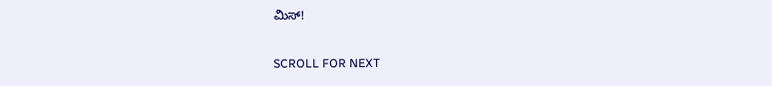ಮಿಸ್!

SCROLL FOR NEXT